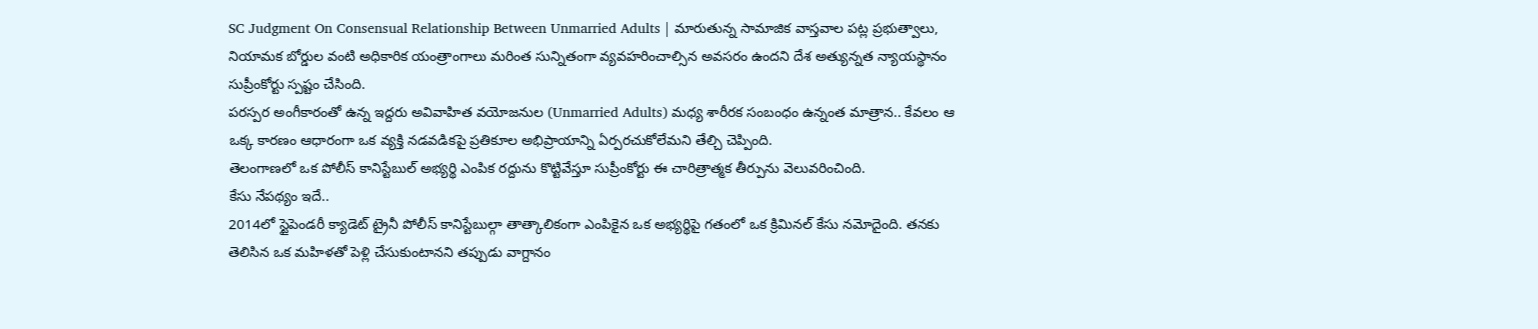SC Judgment On Consensual Relationship Between Unmarried Adults | మారుతున్న సామాజిక వాస్తవాల పట్ల ప్రభుత్వాలు, నియామక బోర్డుల వంటి అధికారిక యంత్రాంగాలు మరింత సున్నితంగా వ్యవహరించాల్సిన అవసరం ఉందని దేశ అత్యున్నత న్యాయస్థానం సుప్రీంకోర్టు స్పష్టం చేసింది.
పరస్పర అంగీకారంతో ఉన్న ఇద్దరు అవివాహిత వయోజనుల (Unmarried Adults) మధ్య శారీరక సంబంధం ఉన్నంత మాత్రాన.. కేవలం ఆ ఒక్క కారణం ఆధారంగా ఒక వ్యక్తి నడవడికపై ప్రతికూల అభిప్రాయాన్ని ఏర్పరచుకోలేమని తేల్చి చెప్పింది.
తెలంగాణలో ఒక పోలీస్ కానిస్టేబుల్ అభ్యర్థి ఎంపిక రద్దును కొట్టివేస్తూ సుప్రీంకోర్టు ఈ చారిత్రాత్మక తీర్పును వెలువరించింది.
కేసు నేపథ్యం ఇదే..
2014లో స్టైపెండరీ క్యాడెట్ ట్రైనీ పోలీస్ కానిస్టేబుల్గా తాత్కాలికంగా ఎంపికైన ఒక అభ్యర్థిపై గతంలో ఒక క్రిమినల్ కేసు నమోదైంది. తనకు తెలిసిన ఒక మహిళతో పెళ్లి చేసుకుంటానని తప్పుడు వాగ్దానం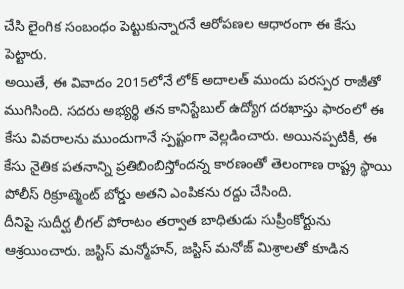చేసి లైంగిక సంబంధం పెట్టుకున్నారనే ఆరోపణల ఆధారంగా ఈ కేసు పెట్టారు.
అయితే, ఈ వివాదం 2015లోనే లోక్ అదాలత్ ముందు పరస్పర రాజీతో ముగిసింది. సదరు అభ్యర్థి తన కానిస్టేబుల్ ఉద్యోగ దరఖాస్తు ఫారంలో ఈ కేసు వివరాలను ముందుగానే స్పష్టంగా వెల్లడించారు. అయినప్పటికీ, ఈ కేసు నైతిక పతనాన్ని ప్రతిబింబిస్తోందన్న కారణంతో తెలంగాణ రాష్ట్ర స్థాయి పోలీస్ రిక్రూట్మెంట్ బోర్డు అతని ఎంపికను రద్దు చేసింది.
దీనిపై సుదీర్ఘ లీగల్ పోరాటం తర్వాత బాధితుడు సుప్రీంకోర్టును ఆశ్రయించారు. జస్టిస్ మన్మోహన్, జస్టిస్ మనోజ్ మిశ్రాలతో కూడిన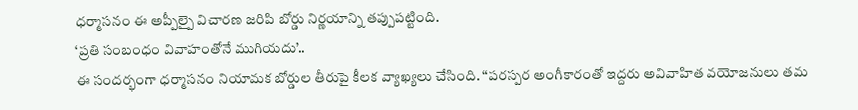ధర్మాసనం ఈ అప్పీల్పై విచారణ జరిపి బోర్డు నిర్ణయాన్ని తప్పుపట్టింది.
‘ప్రతి సంబంధం వివాహంతోనే ముగియదు’..
ఈ సందర్భంగా ధర్మాసనం నియామక బోర్డుల తీరుపై కీలక వ్యాఖ్యలు చేసింది. “పరస్పర అంగీకారంతో ఇద్దరు అవివాహిత వయోజనులు తమ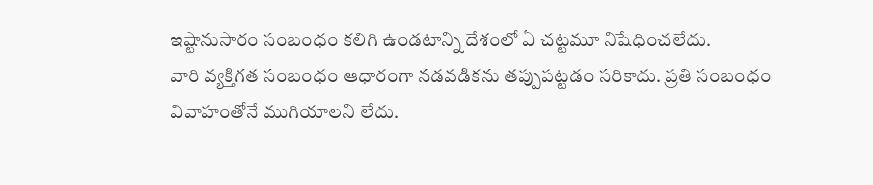ఇష్టానుసారం సంబంధం కలిగి ఉండటాన్ని దేశంలో ఏ చట్టమూ నిషేధించలేదు.
వారి వ్యక్తిగత సంబంధం ఆధారంగా నడవడికను తప్పుపట్టడం సరికాదు. ప్రతి సంబంధం వివాహంతోనే ముగియాలని లేదు.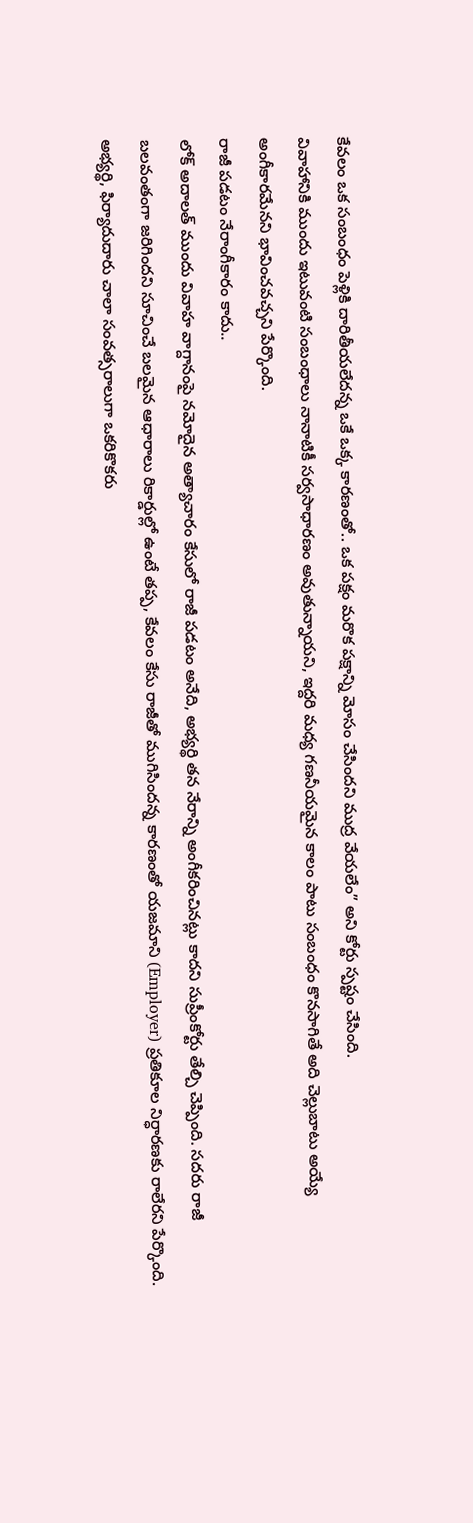కేవలం ఒక సంబంధం పెళ్లికి దారితీయలేదన్న ఒకే ఒక్క కారణంతో.. ఒక పక్షం మరొక పక్షాన్ని మోసం చేసిందని ముద్ర వేయలేం” అని కోర్టు స్పష్టం చేసింది.
వివాహానికి ముందు ఇటువంటి సంబంధాలు నానాటికీ సర్వసాధారణం అవుతున్నాయని, ఇద్దరి మధ్య గణనీయమైన కాలం పాటు సంబంధం కొనసాగితే అది చెల్లుబాటు అయ్యే అంగీకారమేనని భావించవచ్చని పేర్కొంది.
రాజీ పడటం నేరాంగీకారం కాదు..
లోక్ అదాలత్ ముందు వివాహ వాగ్దానంపై నమోదైన అత్యాచారం కేసులో రాజీ పడటం అనేది, అభ్యర్థి తన నేరాన్ని అంగీకరించినట్లు కాదని సుప్రీంకోర్టు తేల్చి చెప్పింది. సదరు రాజీ బలవంతంగా జరిగిందని సూచించే బలమైన ఆధారాలు రికార్డుల్లో ఉంటే తప్ప, కేవలం కేసు రాజీతో ముగిసిందన్న కారణంతో యజమాని (Employer) ప్రతికూల నిర్ధారణకు రాలేరని పేర్కొంది.
అభ్యర్థి, ఫిర్యాదుదారు చాలా సంవత్సరాలుగా ఒకరికొకరు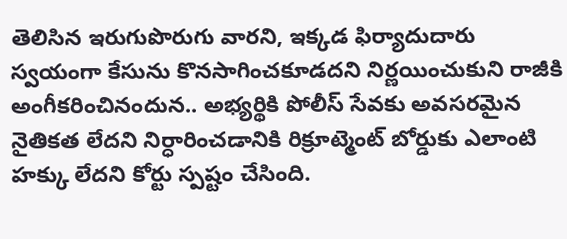తెలిసిన ఇరుగుపొరుగు వారని, ఇక్కడ ఫిర్యాదుదారు స్వయంగా కేసును కొనసాగించకూడదని నిర్ణయించుకుని రాజీకి అంగీకరించినందున.. అభ్యర్థికి పోలీస్ సేవకు అవసరమైన నైతికత లేదని నిర్ధారించడానికి రిక్రూట్మెంట్ బోర్డుకు ఎలాంటి హక్కు లేదని కోర్టు స్పష్టం చేసింది.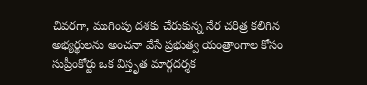చివరగా, ముగింపు దశకు చేరుకున్న నేర చరిత్ర కలిగిన అభ్యర్థులను అంచనా వేసే ప్రభుత్వ యంత్రాంగాల కోసం సుప్రీంకోర్టు ఒక విస్తృత మార్గదర్శక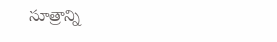సూత్రాన్ని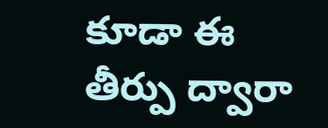కూడా ఈ తీర్పు ద్వారా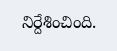నిర్దేశించింది.